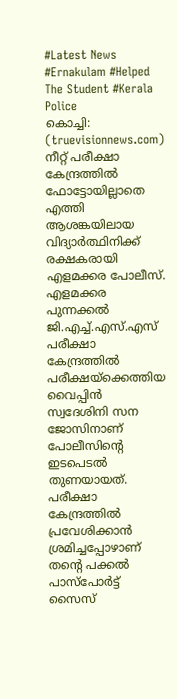#Latest News #Ernakulam #Helped The Student #Kerala Police
കൊച്ചി: (truevisionnews.com) നീറ്റ് പരീക്ഷാ കേന്ദ്രത്തിൽ ഫോട്ടോയില്ലാതെ എത്തി ആശങ്കയിലായ വിദ്യാർത്ഥിനിക്ക് രക്ഷകരായി എളമക്കര പോലീസ്. എളമക്കര പുന്നക്കൽ ജി.എച്ച്.എസ്.എസ് പരീക്ഷാ കേന്ദ്രത്തിൽ പരീക്ഷയ്ക്കെത്തിയ വൈപ്പിൻ സ്വദേശിനി സന ജോസിനാണ് പോലീസിന്റെ ഇടപെടൽ തുണയായത്. പരീക്ഷാ കേന്ദ്രത്തിൽ പ്രവേശിക്കാൻ ശ്രമിച്ചപ്പോഴാണ് തന്റെ പക്കൽ പാസ്പോർട്ട് സൈസ്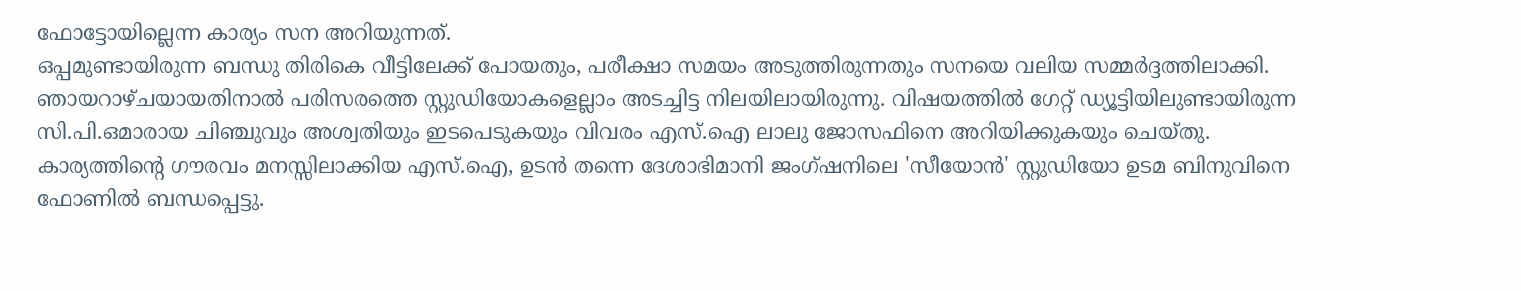ഫോട്ടോയില്ലെന്ന കാര്യം സന അറിയുന്നത്.
ഒപ്പമുണ്ടായിരുന്ന ബന്ധു തിരികെ വീട്ടിലേക്ക് പോയതും, പരീക്ഷാ സമയം അടുത്തിരുന്നതും സനയെ വലിയ സമ്മർദ്ദത്തിലാക്കി. ഞായറാഴ്ചയായതിനാൽ പരിസരത്തെ സ്റ്റുഡിയോകളെല്ലാം അടച്ചിട്ട നിലയിലായിരുന്നു. വിഷയത്തിൽ ഗേറ്റ് ഡ്യൂട്ടിയിലുണ്ടായിരുന്ന സി.പി.ഒമാരായ ചിഞ്ചുവും അശ്വതിയും ഇടപെടുകയും വിവരം എസ്.ഐ ലാലു ജോസഫിനെ അറിയിക്കുകയും ചെയ്തു.
കാര്യത്തിന്റെ ഗൗരവം മനസ്സിലാക്കിയ എസ്.ഐ, ഉടൻ തന്നെ ദേശാഭിമാനി ജംഗ്ഷനിലെ 'സീയോൻ' സ്റ്റുഡിയോ ഉടമ ബിനുവിനെ ഫോണിൽ ബന്ധപ്പെട്ടു.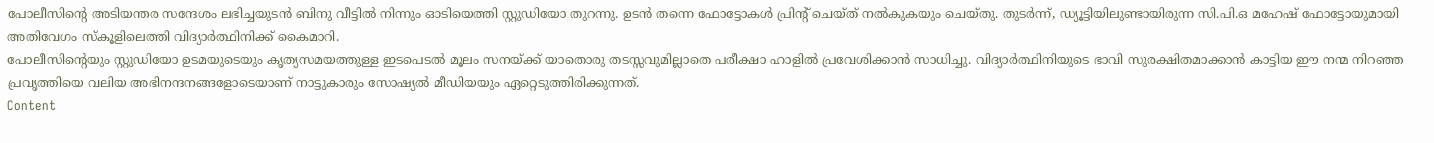പോലീസിന്റെ അടിയന്തര സന്ദേശം ലഭിച്ചയുടൻ ബിനു വീട്ടിൽ നിന്നും ഓടിയെത്തി സ്റ്റുഡിയോ തുറന്നു. ഉടൻ തന്നെ ഫോട്ടോകൾ പ്രിന്റ് ചെയ്ത് നൽകുകയും ചെയ്തു. തുടർന്ന്, ഡ്യൂട്ടിയിലുണ്ടായിരുന്ന സി.പി.ഒ മഹേഷ് ഫോട്ടോയുമായി അതിവേഗം സ്കൂളിലെത്തി വിദ്യാർത്ഥിനിക്ക് കൈമാറി.
പോലീസിന്റെയും സ്റ്റുഡിയോ ഉടമയുടെയും കൃത്യസമയത്തുള്ള ഇടപെടൽ മൂലം സനയ്ക്ക് യാതൊരു തടസ്സവുമില്ലാതെ പരീക്ഷാ ഹാളിൽ പ്രവേശിക്കാൻ സാധിച്ചു. വിദ്യാർത്ഥിനിയുടെ ഭാവി സുരക്ഷിതമാക്കാൻ കാട്ടിയ ഈ നന്മ നിറഞ്ഞ പ്രവൃത്തിയെ വലിയ അഭിനന്ദനങ്ങളോടെയാണ് നാട്ടുകാരും സോഷ്യൽ മീഡിയയും ഏറ്റെടുത്തിരിക്കുന്നത്.
Content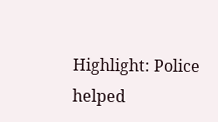Highlight: Police helped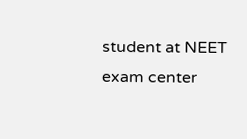student at NEET exam center